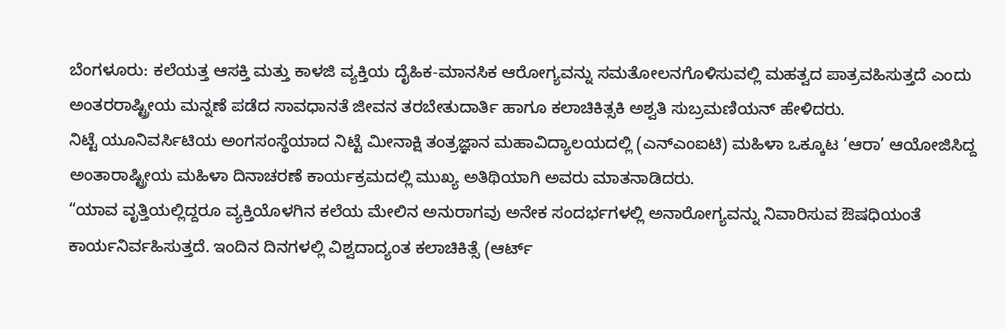ಬೆಂಗಳೂರು: ಕಲೆಯತ್ತ ಆಸಕ್ತಿ ಮತ್ತು ಕಾಳಜಿ ವ್ಯಕ್ತಿಯ ದೈಹಿಕ-ಮಾನಸಿಕ ಆರೋಗ್ಯವನ್ನು ಸಮತೋಲನಗೊಳಿಸುವಲ್ಲಿ ಮಹತ್ವದ ಪಾತ್ರವಹಿಸುತ್ತದೆ ಎಂದು ಅಂತರರಾಷ್ಟ್ರೀಯ ಮನ್ನಣೆ ಪಡೆದ ಸಾವಧಾನತೆ ಜೀವನ ತರಬೇತುದಾರ್ತಿ ಹಾಗೂ ಕಲಾಚಿಕಿತ್ಸಕಿ ಅಶ್ವತಿ ಸುಬ್ರಮಣಿಯನ್ ಹೇಳಿದರು.
ನಿಟ್ಟೆ ಯೂನಿವರ್ಸಿಟಿಯ ಅಂಗಸಂಸ್ಥೆಯಾದ ನಿಟ್ಟೆ ಮೀನಾಕ್ಷಿ ತಂತ್ರಜ್ಞಾನ ಮಹಾವಿದ್ಯಾಲಯದಲ್ಲಿ (ಎನ್ಎಂಐಟಿ) ಮಹಿಳಾ ಒಕ್ಕೂಟ ‘ಆರಾ’ ಆಯೋಜಿಸಿದ್ದ ಅಂತಾರಾಷ್ಟ್ರೀಯ ಮಹಿಳಾ ದಿನಾಚರಣೆ ಕಾರ್ಯಕ್ರಮದಲ್ಲಿ ಮುಖ್ಯ ಅತಿಥಿಯಾಗಿ ಅವರು ಮಾತನಾಡಿದರು.
“ಯಾವ ವೃತ್ತಿಯಲ್ಲಿದ್ದರೂ ವ್ಯಕ್ತಿಯೊಳಗಿನ ಕಲೆಯ ಮೇಲಿನ ಅನುರಾಗವು ಅನೇಕ ಸಂದರ್ಭಗಳಲ್ಲಿ ಅನಾರೋಗ್ಯವನ್ನು ನಿವಾರಿಸುವ ಔಷಧಿಯಂತೆ ಕಾರ್ಯನಿರ್ವಹಿಸುತ್ತದೆ. ಇಂದಿನ ದಿನಗಳಲ್ಲಿ ವಿಶ್ವದಾದ್ಯಂತ ಕಲಾಚಿಕಿತ್ಸೆ (ಆರ್ಟ್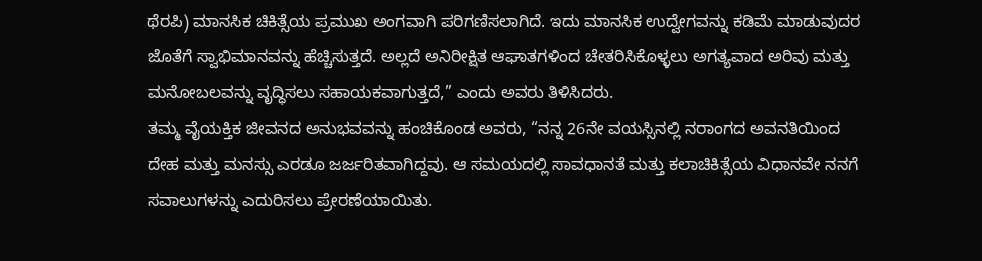ಥೆರಪಿ) ಮಾನಸಿಕ ಚಿಕಿತ್ಸೆಯ ಪ್ರಮುಖ ಅಂಗವಾಗಿ ಪರಿಗಣಿಸಲಾಗಿದೆ. ಇದು ಮಾನಸಿಕ ಉದ್ವೇಗವನ್ನು ಕಡಿಮೆ ಮಾಡುವುದರ ಜೊತೆಗೆ ಸ್ವಾಭಿಮಾನವನ್ನು ಹೆಚ್ಚಿಸುತ್ತದೆ. ಅಲ್ಲದೆ ಅನಿರೀಕ್ಷಿತ ಆಘಾತಗಳಿಂದ ಚೇತರಿಸಿಕೊಳ್ಳಲು ಅಗತ್ಯವಾದ ಅರಿವು ಮತ್ತು ಮನೋಬಲವನ್ನು ವೃದ್ಧಿಸಲು ಸಹಾಯಕವಾಗುತ್ತದೆ,” ಎಂದು ಅವರು ತಿಳಿಸಿದರು.
ತಮ್ಮ ವೈಯಕ್ತಿಕ ಜೀವನದ ಅನುಭವವನ್ನು ಹಂಚಿಕೊಂಡ ಅವರು, “ನನ್ನ 26ನೇ ವಯಸ್ಸಿನಲ್ಲಿ ನರಾಂಗದ ಅವನತಿಯಿಂದ ದೇಹ ಮತ್ತು ಮನಸ್ಸು ಎರಡೂ ಜರ್ಜರಿತವಾಗಿದ್ದವು. ಆ ಸಮಯದಲ್ಲಿ ಸಾವಧಾನತೆ ಮತ್ತು ಕಲಾಚಿಕಿತ್ಸೆಯ ವಿಧಾನವೇ ನನಗೆ ಸವಾಲುಗಳನ್ನು ಎದುರಿಸಲು ಪ್ರೇರಣೆಯಾಯಿತು.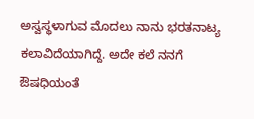ಅಸ್ವಸ್ಥಳಾಗುವ ಮೊದಲು ನಾನು ಭರತನಾಟ್ಯ ಕಲಾವಿದೆಯಾಗಿದ್ದೆ. ಅದೇ ಕಲೆ ನನಗೆ ಔಷಧಿಯಂತೆ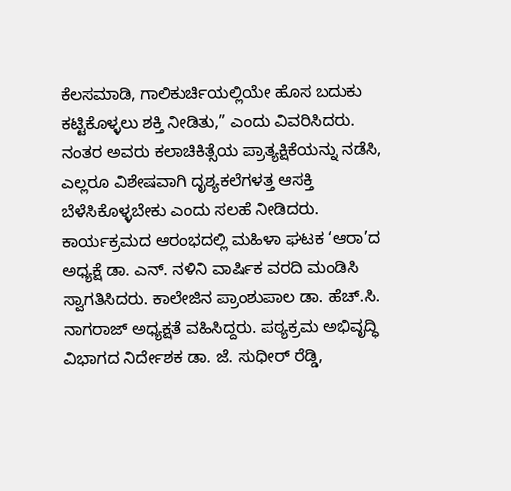ಕೆಲಸಮಾಡಿ, ಗಾಲಿಕುರ್ಚಿಯಲ್ಲಿಯೇ ಹೊಸ ಬದುಕು ಕಟ್ಟಿಕೊಳ್ಳಲು ಶಕ್ತಿ ನೀಡಿತು,” ಎಂದು ವಿವರಿಸಿದರು.
ನಂತರ ಅವರು ಕಲಾಚಿಕಿತ್ಸೆಯ ಪ್ರಾತ್ಯಕ್ಷಿಕೆಯನ್ನು ನಡೆಸಿ, ಎಲ್ಲರೂ ವಿಶೇಷವಾಗಿ ದೃಶ್ಯಕಲೆಗಳತ್ತ ಆಸಕ್ತಿ ಬೆಳೆಸಿಕೊಳ್ಳಬೇಕು ಎಂದು ಸಲಹೆ ನೀಡಿದರು.
ಕಾರ್ಯಕ್ರಮದ ಆರಂಭದಲ್ಲಿ ಮಹಿಳಾ ಘಟಕ ‘ಆರಾ’ದ ಅಧ್ಯಕ್ಷೆ ಡಾ. ಎನ್. ನಳಿನಿ ವಾರ್ಷಿಕ ವರದಿ ಮಂಡಿಸಿ ಸ್ವಾಗತಿಸಿದರು. ಕಾಲೇಜಿನ ಪ್ರಾಂಶುಪಾಲ ಡಾ. ಹೆಚ್.ಸಿ. ನಾಗರಾಜ್ ಅಧ್ಯಕ್ಷತೆ ವಹಿಸಿದ್ದರು. ಪಠ್ಯಕ್ರಮ ಅಭಿವೃದ್ಧಿ ವಿಭಾಗದ ನಿರ್ದೇಶಕ ಡಾ. ಜೆ. ಸುಧೀರ್ ರೆಡ್ಡಿ,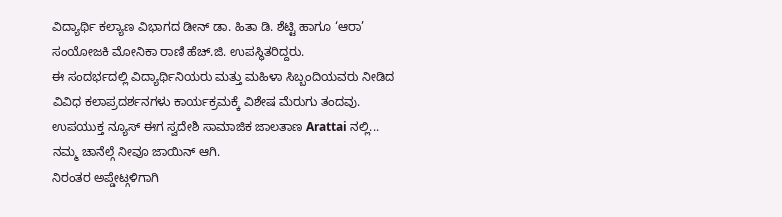ವಿದ್ಯಾರ್ಥಿ ಕಲ್ಯಾಣ ವಿಭಾಗದ ಡೀನ್ ಡಾ. ಹಿತಾ ಡಿ. ಶೆಟ್ಟಿ ಹಾಗೂ ‘ಆರಾ’ ಸಂಯೋಜಕಿ ಮೋನಿಕಾ ರಾಣಿ ಹೆಚ್.ಜಿ. ಉಪಸ್ಥಿತರಿದ್ದರು.
ಈ ಸಂದರ್ಭದಲ್ಲಿ ವಿದ್ಯಾರ್ಥಿನಿಯರು ಮತ್ತು ಮಹಿಳಾ ಸಿಬ್ಬಂದಿಯವರು ನೀಡಿದ ವಿವಿಧ ಕಲಾಪ್ರದರ್ಶನಗಳು ಕಾರ್ಯಕ್ರಮಕ್ಕೆ ವಿಶೇಷ ಮೆರುಗು ತಂದವು.
ಉಪಯುಕ್ತ ನ್ಯೂಸ್ ಈಗ ಸ್ವದೇಶಿ ಸಾಮಾಜಿಕ ಜಾಲತಾಣ Arattai ನಲ್ಲಿ... ನಮ್ಮ ಚಾನೆಲ್ಗೆ ನೀವೂ ಜಾಯಿನ್ ಆಗಿ.
ನಿರಂತರ ಅಪ್ಡೇಟ್ಗಳಿಗಾಗಿ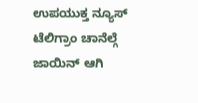ಉಪಯುಕ್ತ ನ್ಯೂಸ್ ಟೆಲಿಗ್ರಾಂ ಚಾನೆಲ್ಗೆ ಜಾಯಿನ್ ಆಗಿ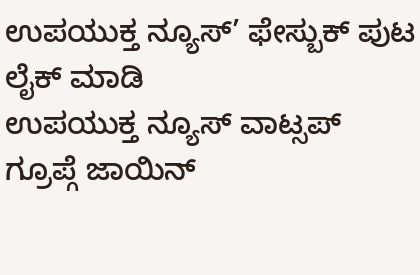ಉಪಯುಕ್ತ ನ್ಯೂಸ್’ ಫೇಸ್ಬುಕ್ ಪುಟ ಲೈಕ್ ಮಾಡಿ
ಉಪಯುಕ್ತ ನ್ಯೂಸ್ ವಾಟ್ಸಪ್ ಗ್ರೂಪ್ಗೆ ಜಾಯಿನ್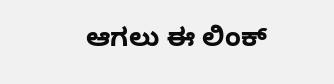ಆಗಲು ಈ ಲಿಂಕ್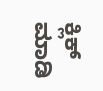ಕ್ಲಿಕ್ ಮಾಡಿ